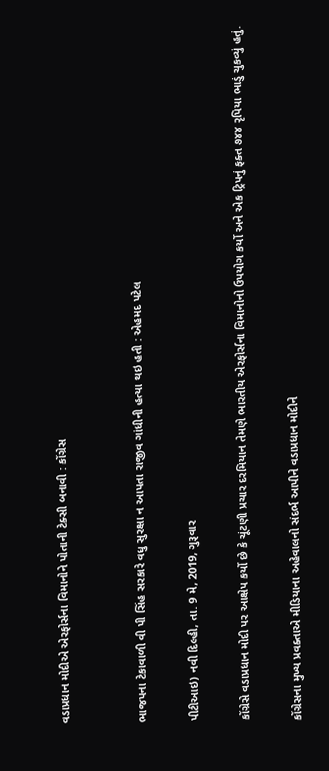વડાપ્રધાન મોદીએ એરફોર્સના વિમાનોને પોતાની ટેક્સી બનાવી : કોંગ્રેસ


ભાજપના ટેકાવાળી વી પી સિંહ સરકારે વધુ સુરક્ષા ન આપતા રાજીવ ગાંધીની હત્યા થઇ હતી : એહમદ પટેલ

પીટીઆઇ) નવી દિલ્હી, તા. 9 મે, 2019, ગુરૂવાર

કોંગ્રેસે વડાપ્રધાન મોદી પર આક્ષેપ કર્યો છે કે ચૂંટણી પ્રચાર દરમિયાન તેમણે ભારતીય એરફોર્સના વિમાનોનો ઉપયોગ કર્યો અને એક ટ્રિપનું ફક્ત ૭૪૪ રૃપિયા ભાડું ચુકવ્યું હતું.

કોંગ્રેસના મુખ્ય પ્રવક્તાએ મીડિયાના અહેવાલનો સંદર્ભ આપીને વડાપ્રધાન મોદીને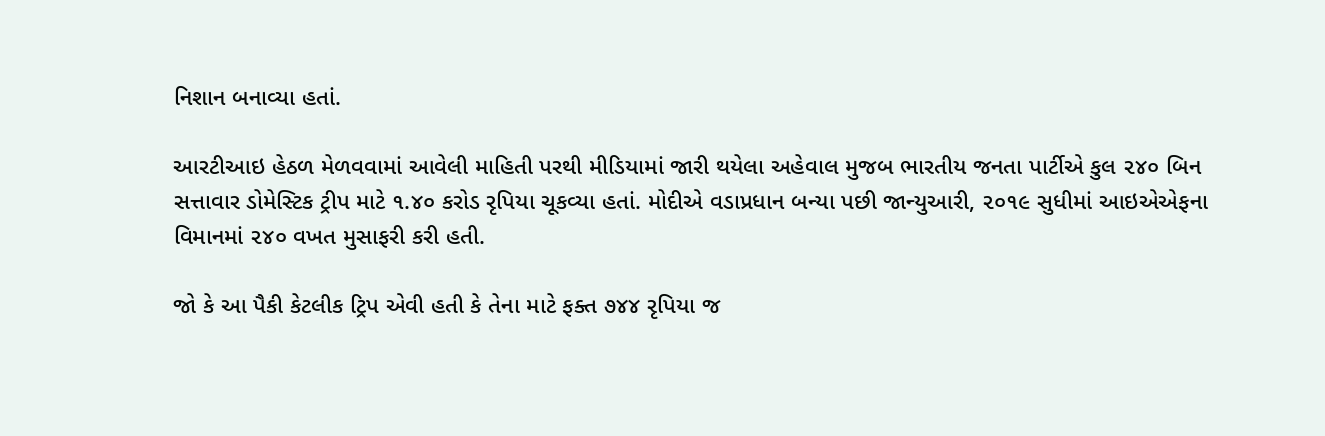નિશાન બનાવ્યા હતાં.

આરટીઆઇ હેઠળ મેળવવામાં આવેલી માહિતી પરથી મીડિયામાં જારી થયેલા અહેવાલ મુજબ ભારતીય જનતા પાર્ટીએ કુલ ૨૪૦ બિન સત્તાવાર ડોમેસ્ટિક ટ્રીપ માટે ૧.૪૦ કરોડ રૃપિયા ચૂકવ્યા હતાં. મોદીએ વડાપ્રધાન બન્યા પછી જાન્યુઆરી, ૨૦૧૯ સુધીમાં આઇએએફના વિમાનમાં ૨૪૦ વખત મુસાફરી કરી હતી.

જો કે આ પૈકી કેટલીક ટ્રિપ એવી હતી કે તેના માટે ફક્ત ૭૪૪ રૃપિયા જ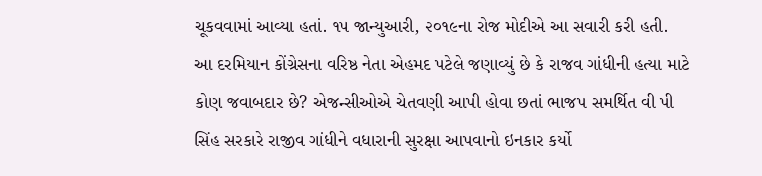ચૂકવવામાં આવ્યા હતાં. ૧૫ જાન્યુઆરી, ૨૦૧૯ના રોજ મોદીએ આ સવારી કરી હતી.  આ દરમિયાન કોંગ્રેસના વરિષ્ઠ નેતા એહમદ પટેલે જણાવ્યું છે કે રાજવ ગાંધીની હત્યા માટે કોણ જવાબદાર છે? એજન્સીઓએ ચેતવણી આપી હોવા છતાં ભાજપ સમર્થિત વી પી સિંહ સરકારે રાજીવ ગાંધીને વધારાની સુરક્ષા આપવાનો ઇનકાર કર્યો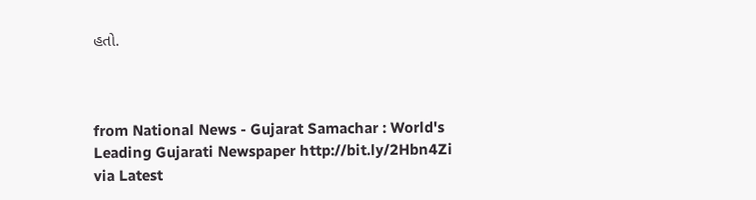હતો.



from National News - Gujarat Samachar : World's Leading Gujarati Newspaper http://bit.ly/2Hbn4Zi
via Latest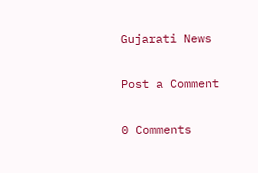Gujarati News

Post a Comment

0 Comments